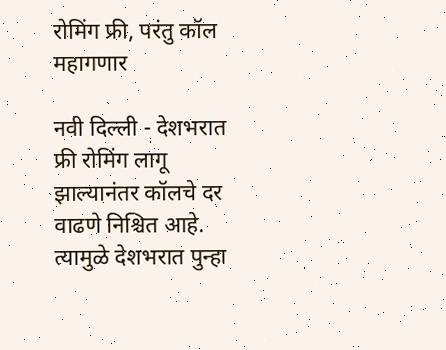रोमिंग फ्री, परंतु कॉल महागणार

नवी दिल्ली - देशभरात फ्री रोमिंग लागू झाल्यानंतर कॉलचे दर वाढणे निश्चित आहे. त्यामुळे देशभरात पुन्हा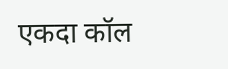एकदा कॉल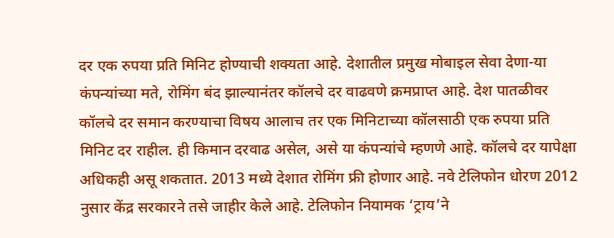दर एक रुपया प्रति मिनिट होण्याची शक्यता आहे. देशातील प्रमुख मोबाइल सेवा देणा-या कंपन्यांच्या मते, रोमिंग बंद झाल्यानंतर कॉलचे दर वाढवणे क्रमप्राप्त आहे. देश पातळीवर कॉलचे दर समान करण्याचा विषय आलाच तर एक मिनिटाच्या कॉलसाठी एक रुपया प्रति मिनिट दर राहील. ही किमान दरवाढ असेल, असे या कंपन्यांचे म्हणणे आहे. कॉलचे दर यापेक्षा अधिकही असू शकतात. 2013 मध्ये देशात रोमिंग फ्री होणार आहे. नवे टेलिफोन धोरण 2012 नुसार केंद्र सरकारने तसे जाहीर केले आहे. टेलिफोन नियामक ‘ट्राय’ने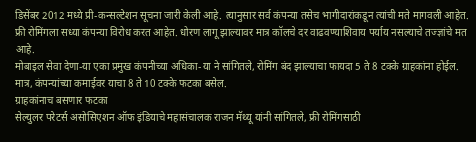डिसेंबर 2012 मध्ये प्री-कन्सल्टेशन सूचना जारी केली आहे. त्यानुसार सर्व कंपन्या तसेच भागीदारांकडून त्यांची मते मागवली आहेत. फ्री रोमिंगला सध्या कंपन्या विरोध करत आहेत. धोरण लागू झाल्यावर मात्र कॉलचे दर वाढवण्याशिवाय पर्याय नसल्याचे तज्ज्ञांचे मत आहे.
मोबाइल सेवा देणा-या एका प्रमुख कंपनीच्या अधिका-या ने सांगितले, रोमिंग बंद झाल्याचा फायदा 5 ते 8 टक्के ग्राहकांना होईल. मात्र, कंपन्यांच्या कमाईवर याचा 8 ते 10 टक्के फटका बसेल.
ग्राहकांनाच बसणार फटका
सेल्युलर परेटर्स असोसिएशन ऑफ इंडियाचे महासंचालक राजन मॅथ्यू यांनी सांगितले, फ्री रोमिंगसाठी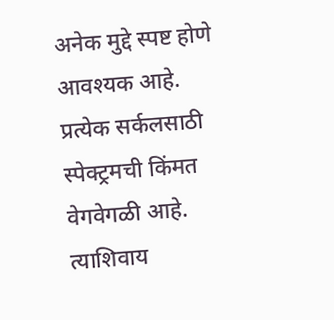अनेक मुद्दे स्पष्ट होणे आवश्यक आहे. प्रत्येक सर्कलसाठी स्पेक्ट्रमची किंमत वेगवेगळी आहे. त्याशिवाय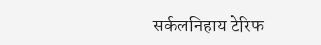सर्कलनिहाय टेरिफ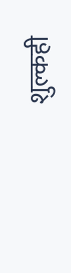शुल्कही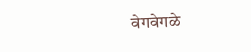वेगवेगळे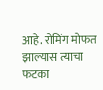आहे. रोमिंग मोफत झाल्यास त्याचा फटका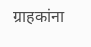ग्राहकांना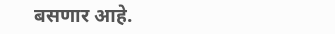बसणार आहे.